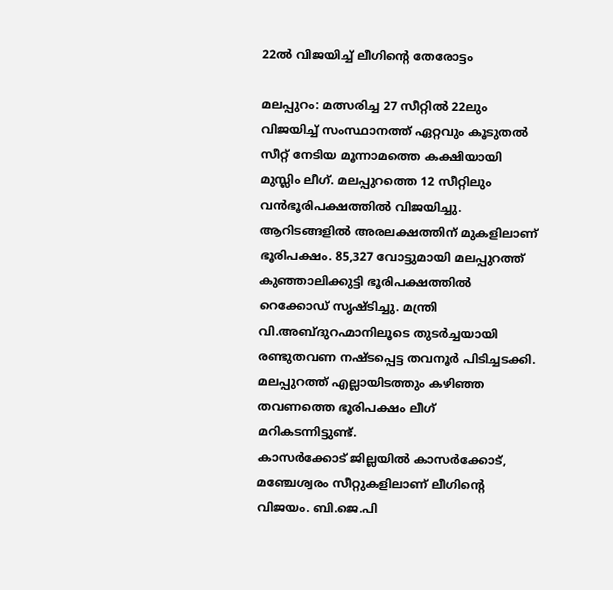22ൽ വിജയിച്ച് ലീഗിന്റെ തേരോട്ടം

മലപ്പുറം: മത്സരിച്ച 27 സീറ്റിൽ 22ലും വിജയിച്ച് സംസ്ഥാനത്ത് ഏറ്റവും കൂടുതൽ സീറ്റ് നേടിയ മൂന്നാമത്തെ കക്ഷിയായി മുസ്ലിം ലീഗ്. മലപ്പുറത്തെ 12 സീറ്റിലും വൻഭൂരിപക്ഷത്തിൽ വിജയിച്ചു. ആറിടങ്ങളിൽ അരലക്ഷത്തിന് മുകളിലാണ് ഭൂരിപക്ഷം. 85,327 വോട്ടുമായി മലപ്പുറത്ത് കുഞ്ഞാലിക്കുട്ടി ഭൂരിപക്ഷത്തിൽ റെക്കോഡ് സൃഷ്ടിച്ചു. മന്ത്രി വി.അബ്ദുറഹ്മാനിലൂടെ തുടർച്ചയായി രണ്ടുതവണ നഷ്ടപ്പെട്ട തവനൂർ പിടിച്ചടക്കി. മലപ്പുറത്ത് എല്ലായിടത്തും കഴിഞ്ഞ തവണത്തെ ഭൂരിപക്ഷം ലീഗ് മറികടന്നിട്ടുണ്ട്.
കാസർക്കോട് ജില്ലയിൽ കാസർക്കോട്, മഞ്ചേശ്വരം സീറ്റുകളിലാണ് ലീഗിന്റെ വിജയം. ബി.ജെ.പി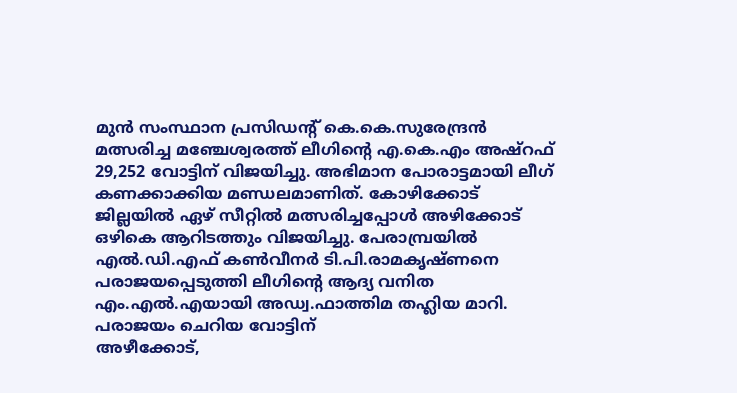മുൻ സംസ്ഥാന പ്രസിഡന്റ് കെ.കെ.സുരേന്ദ്രൻ മത്സരിച്ച മഞ്ചേശ്വരത്ത് ലീഗിന്റെ എ.കെ.എം അഷ്റഫ് 29,252 വോട്ടിന് വിജയിച്ചു. അഭിമാന പോരാട്ടമായി ലീഗ് കണക്കാക്കിയ മണ്ഡലമാണിത്. കോഴിക്കോട് ജില്ലയിൽ ഏഴ് സീറ്റിൽ മത്സരിച്ചപ്പോൾ അഴിക്കോട് ഒഴികെ ആറിടത്തും വിജയിച്ചു. പേരാമ്പ്രയിൽ എൽ.ഡി.എഫ് കൺവീനർ ടി.പി.രാമകൃഷ്ണനെ പരാജയപ്പെടുത്തി ലീഗിന്റെ ആദ്യ വനിത എം.എൽ.എയായി അഡ്വ.ഫാത്തിമ തഹ്ലിയ മാറി.
പരാജയം ചെറിയ വോട്ടിന്
അഴീക്കോട്,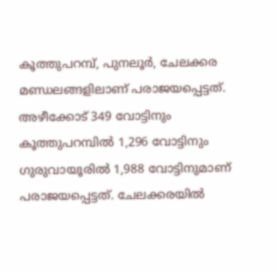കൂത്തുപറമ്പ്, പുനലൂർ, ചേലക്കര മണ്ഡലങ്ങളിലാണ് പരാജയപ്പെട്ടത്. അഴീക്കോട് 349 വോട്ടിനും കൂത്തുപറമ്പിൽ 1,296 വോട്ടിനും ഗുരുവായൂരിൽ 1,988 വോട്ടിനുമാണ് പരാജയപ്പെട്ടത്. ചേലക്കരയിൽ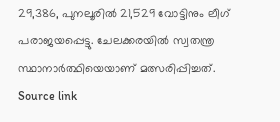29,386, പുനലൂരിൽ 21,529 വോട്ടിനും ലീഗ് പരാജയപ്പെട്ടു. ചേലക്കരയിൽ സ്വതന്ത്ര സ്ഥാനാർത്ഥിയെയാണ് മത്സരിപ്പിച്ചത്.
Source link